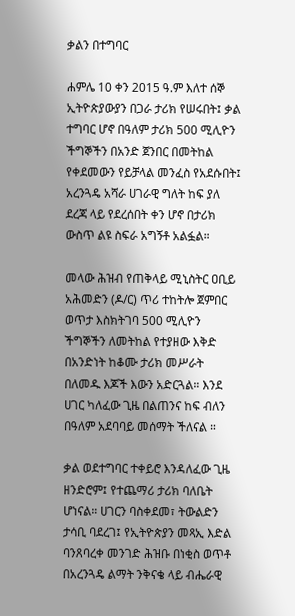ቃልን በተግባር

ሐምሌ 10 ቀን 2015 ዓ.ም እለተ ሰኞ ኢትዮጵያውያን በጋራ ታሪክ የሠሩበት፤ ቃል ተግባር ሆኖ በዓለም ታሪክ 500 ሚሊዮን ችግኞችን በአንድ ጀንበር በመትከል የቀደመውን የይቻላል መንፈስ የአደሱበት፤ አረንጓዴ አሻራ ሀገራዊ ግለት ከፍ ያለ ደረጃ ላይ የደረሰበት ቀን ሆኖ በታሪክ ውስጥ ልዩ ስፍራ አግኝቶ አልፏል።

መላው ሕዝብ የጠቅላይ ሚኒስትር ዐቢይ አሕመድን (ዶ/ር) ጥሪ ተከትሎ ጀምበር ወጥታ እስክትገባ 500 ሚሊዮን ችግኞችን ለመትከል የተያዘው እቅድ በአንድነት ከቆሙ ታሪክ መሥራት በለመዱ እጆች እውን አድርጓል። እንደ ሀገር ካለፈው ጊዜ በልጠንና ከፍ ብለን በዓለም አደባባይ መሰማት ችለናል ።

ቃል ወደተግባር ተቀይሮ እንዳለፈው ጊዜ ዘንድሮም፤ የተጨማሪ ታሪክ ባለቤት ሆነናል። ሀገርን ባስቀደመ፣ ትውልድን ታሳቢ ባደረገ፤ የኢትዮጵያን መጻኢ እድል ባንጸባረቀ መንገድ ሕዝቡ በነቂስ ወጥቶ በአረንጓዴ ልማት ንቅናቄ ላይ ብሔራዊ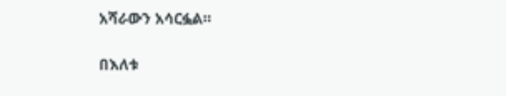አሻራውን አሳርፏል።

በእለቱ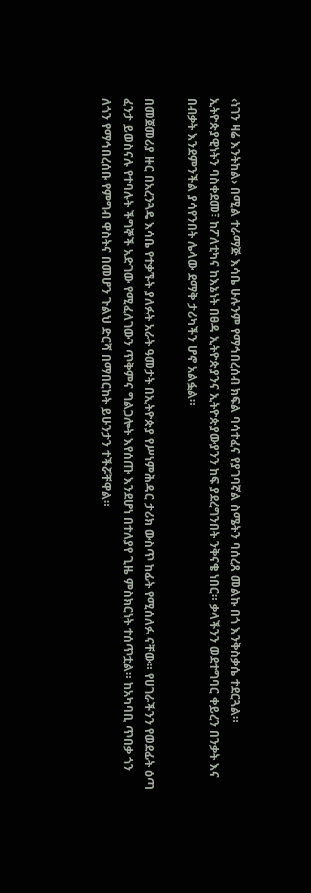‹ነገን ዛሬ እንትከል› በሚል ተራማጅ እሳቤ ሁሉንም የማኅበረሰብ ክፍል ባሳተፈና የያገባኛል ስሜትን ባሰረጸ መልኩ በጎ እንቅስቃሴ ተደርጓል። ኢትዮጵያዊነትን ባስቀደመ፣ ከፖለቲካና ከእኔነት በፀዳ ኢትዮጵያንና ኢትዮጵያውያንን ከፍ ያደረግንበት ንቅናቄ ነበር። ቃላችንን ወደተግባር ቀይረን በንቃት እና በብቃት እንደምንችል ያሳየንበት ሌላው ደማቅ ታሪካችን ሆኖ አልፏል።

በመጀመሪያ ዙር በአረንጓዴ እሳቤ የተቃኙት ያለፉት አራት ዓመታት በኢትዮጵያ የሥነምሕዳር ታሪክ ውስጥ ከፊት የሚሰለፉ ናቸው። የሀገራችንን የወደፊት ዕጣ ፈንታ ይወስናሉ የተባሉት ችግኞች አድገው የሚፈለገውን ጥቅምና ግልጋሎት እየሰጡ እንደሆነ በተለያየ ጊዜ ምስክርነት ተሰጥቷል። ከአካባቢ ጥበቃ ጎን ለጎን የማኅበረሰቡ የምግብ ዋስትና በመሆን ጉልህ ድርሻ በማበርከት ይሁንታን ተችሯቸዋል።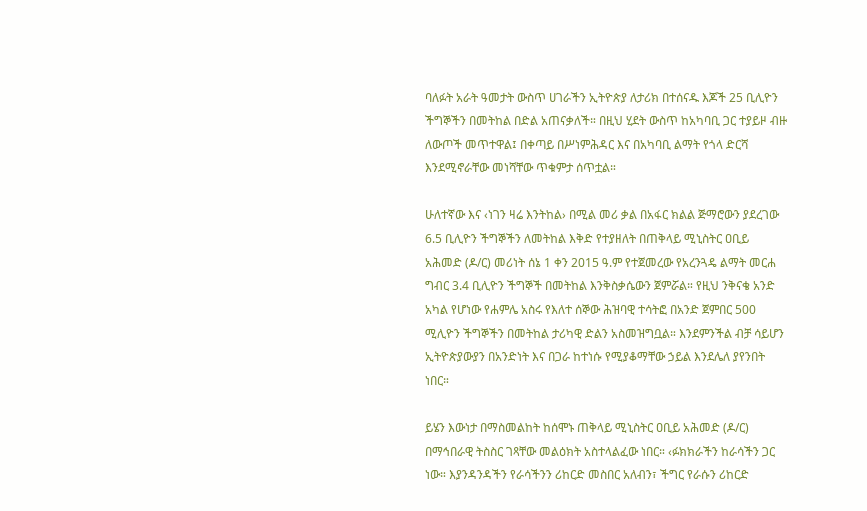ባለፉት አራት ዓመታት ውስጥ ሀገራችን ኢትዮጵያ ለታሪክ በተሰናዱ እጆች 25 ቢሊዮን ችግኞችን በመትከል በድል አጠናቃለች። በዚህ ሂደት ውስጥ ከአካባቢ ጋር ተያይዞ ብዙ ለውጦች መጥተዋል፤ በቀጣይ በሥነምሕዳር እና በአካባቢ ልማት የጎላ ድርሻ እንደሚኖራቸው መነሻቸው ጥቁምታ ሰጥቷል።

ሁለተኛው እና ‹ነገን ዛሬ እንትከል› በሚል መሪ ቃል በአፋር ክልል ጅማሮውን ያደረገው 6.5 ቢሊዮን ችግኞችን ለመትከል እቅድ የተያዘለት በጠቅላይ ሚኒስትር ዐቢይ አሕመድ (ዶ/ር) መሪነት ሰኔ 1 ቀን 2015 ዓ.ም የተጀመረው የአረንጓዴ ልማት መርሐ ግብር 3.4 ቢሊዮን ችግኞች በመትከል እንቅስቃሴውን ጀምሯል። የዚህ ንቅናቄ አንድ አካል የሆነው የሐምሌ አስሩ የእለተ ሰኞው ሕዝባዊ ተሳትፎ በአንድ ጀምበር 500 ሚሊዮን ችግኞችን በመትከል ታሪካዊ ድልን አስመዝግቧል። እንደምንችል ብቻ ሳይሆን ኢትዮጵያውያን በአንድነት እና በጋራ ከተነሱ የሚያቆማቸው ኃይል እንደሌለ ያየንበት ነበር።

ይሄን እውነታ በማስመልከት ከሰሞኑ ጠቅላይ ሚኒስትር ዐቢይ አሕመድ (ዶ/ር) በማኅበራዊ ትስስር ገጻቸው መልዕክት አስተላልፈው ነበር። ‹ፉክክራችን ከራሳችን ጋር ነው። እያንዳንዳችን የራሳችንን ሪከርድ መስበር አለብን፣ ችግር የራሱን ሪከርድ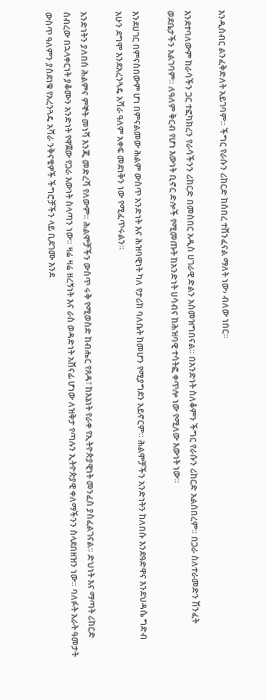እንዲሰብር ልንፈቅድለት አይገባም። ችግር የራሱን ሪከርድ ከሰበረ ተሸንፈናል ማለት ነው› ብለው ነበር።

እንደተባለውም ከራሳችን ጋር ተፎካክረን የራሳችንን ሪከርድ በመስበር አዲስ ሀገራዊ ድልን አስመዝግበናል። በአንድነት ስለቆምን ችግር የራሱን ሪከርድ አልሰበረም። በጋራ ስለተራመድን ሽንፈት ወደቤታችን አልገባም። ለዓለም ቅርብ የሆነ እውነት ቢኖር ድሎች የሚመጡት ከአንድነት ሀሳብና ከሕዝባዊ ተሳትፎ ቀጥሎ ነው የሚለው እውነት ነው።

እንደሀገር በምናስበውም ሆነ በምናልመው ሕልም ውስጥ አንድነት እና ሕዝባዊነት ካለ የታሪክ ባለቤት ከመሆን የሚያግደን አይኖርም። ሕልሞቻችን አንድነትን ከለበሱ እንደዓድዋና እንደህዳሴ ግድብ አሁን ደግሞ እንደአረንጓዴ አሻራ ዓለም አቀፍ መደነቅን ነው የሚፈጥሩልን።

አንድነትን ያለበሰ ሕልምና ምኞት መነሻ እንጂ መድረሻ የለውም። ሕልሞቻችን ውስጥ ሩቅ የሚወስድ ከብሔር የጸዳ፣ ከእኔነት የራቀ የኢትዮጵያዊነት መንፈስ ያስፈልገናል። ድህነት እና ማጣት ሪከርድ ሰብረው በኋላቀርነት ያቆሙን አንድነት የዋጀው የጋራ እውነት ስላጣን ነው። ዛሬ ዛሬ ዘረኝነት እና ራስ ወዳድነት አሸናፊ ሆነው ለዝቅታ የጣሉን ኢትዮጵያዊ ቀለማችንን ስላደበዘዝን ነው። ባለፉት አራት ዓመታት ውስጥ ዓለምን ያስደነቁ የአረንጓዴ አሻራ ንቅናቄዎች ችግሮቻችን ላይ ቢደገሙ እንደ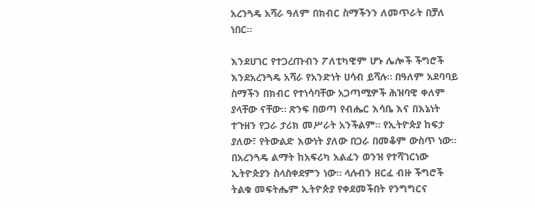አረንጓዴ አሻራ ዓለም በክብር ስማችንን ለመጥራት በቻለ ነበር።

እንደሀገር የተጋረጡብን ፖለቲካዊም ሆኑ ሌሎች ችግሮች እንደአረንጓዴ አሻራ የአንድነት ሀሳብ ይሻሉ። በዓለም አደባባይ ስማችን በክብር የተነሳባቸው አጋጣሚዎች ሕዝባዊ ቀለም ያላቸው ናቸው። ጽንፍ በወጣ የብሔር እሳቤ እና በእኔነት ተጉዘን የጋራ ታሪክ መሥራት አንችልም። የኢትዮጵያ ከፍታ ያለው፣ የትውልድ እውነት ያለው በጋራ በመቆም ውስጥ ነው። በአረንጓዴ ልማት ከአፍሪካ አልፈን ወንዝ የተሻገርነው ኢትዮጵያን ስላስቀደምን ነው። ላሉብን ዘርፈ ብዙ ችግሮች ትልቁ መፍትሔም ኢትዮጵያ የቀደመችበት የንግግርና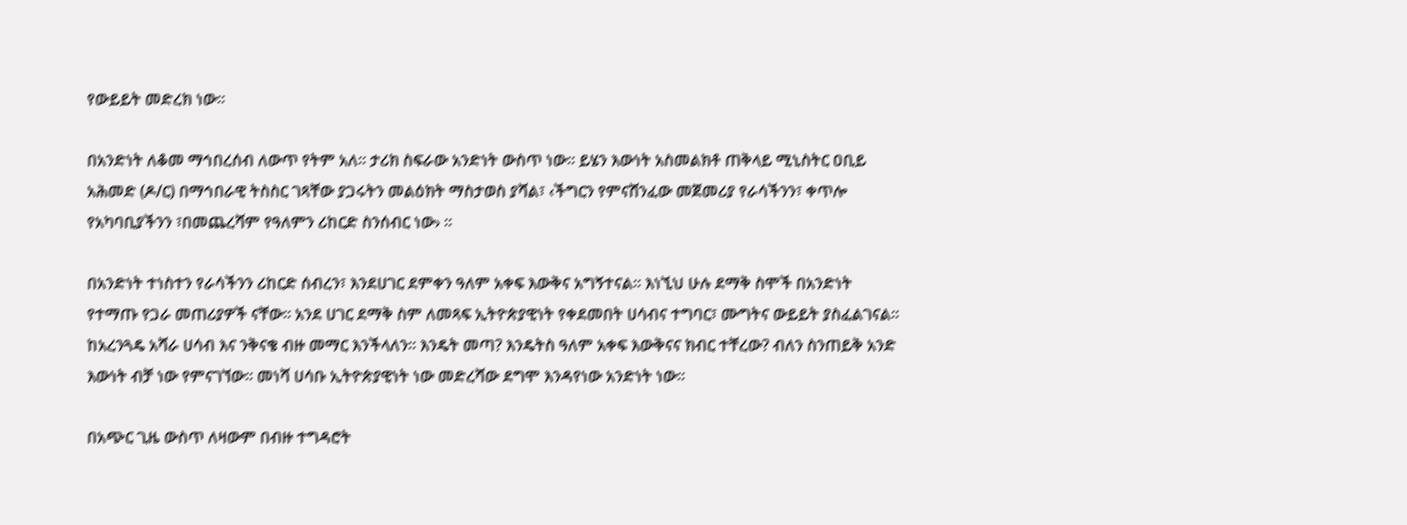የውይይት መድረክ ነው።

በአንድነት ለቆመ ማኅበረሰብ ለውጥ የትም አለ። ታሪክ ስፍራው አንድነት ውስጥ ነው። ይሄን እውነት አስመልክቶ ጠቅላይ ሚኒስትር ዐቢይ አሕመድ (ዶ/ር) በማኅበራዊ ትስስር ገጻቸው ያጋሩትን መልዕክት ማስታወስ ያሻል፣ ‹ችግርን የምናሸንፈው መጀመሪያ የራሳችንን፣ ቀጥሎ የአካባቢያችንን ፣በመጨረሻም የዓለምን ሪከርድ ስንሰብር ነው› ።

በአንድነት ተነስተን የራሳችንን ሪከርድ ሰብረን፣ እንደሀገር ደምቀን ዓለም አቀፍ እውቅና አግኝተናል። እነኚህ ሁሉ ደማቅ ስሞች በአንድነት የተማጡ የጋራ መጠሪያዎች ናቸው። አንደ ሀገር ደማቅ ስም ለመጻፍ ኢትዮጵያዊነት የቀደመበት ሀሳብና ተግባር፣ ሙግትና ውይይት ያስፈልገናል። ከአረንጓዴ አሻራ ሀሳብ እና ንቅናቄ ብዙ መማር እንችላለን። እንዴት መጣ? እንዴትስ ዓለም አቀፍ እውቅናና ክብር ተቸረው? ብለን ስንጠይቅ አንድ እውነት ብቻ ነው የምናገኘው። መነሻ ሀሳቡ ኢትዮጵያዊነት ነው መድረሻው ደግሞ እንዳየነው አንድነት ነው።

በአጭር ጊዜ ውስጥ ለዛውም በብዙ ተግዳሮት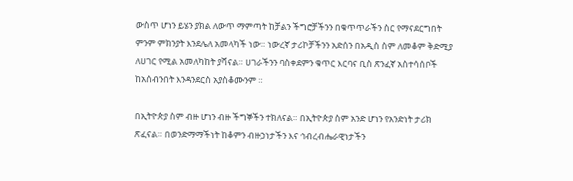ውስጥ ሆነን ይሄን ያክል ለውጥ ማምጣት ከቻልን ችግሮቻችንን በቁጥጥራችን ስር የማናደርግበት ምንም ምክንያት እንደሌለ አመላካች ነው። ነውረኛ ታሪኮቻችንን አድሰን በአዲስ ስም ለመቆም ቅድሚያ ለሀገር የሚል አመለካከት ያሻናል። ሀገራችንን ባስቀደምን ቁጥር እርባና ቢስ ጽንፈኛ አስተሳሰቦች ከአሰብንበት እንዳንደርስ አያስቆሙንም ።

በኢትዮጵያ ስም ብዙ ሆነን ብዙ ችግኞችን ተክለናል። በኢትዮጵያ ስም አንድ ሆነን የአንድነት ታሪክ ጽፈናል። በወንድማማችነት ከቆምን ብዙኃነታችን እና ኅብረብሔራዊነታችን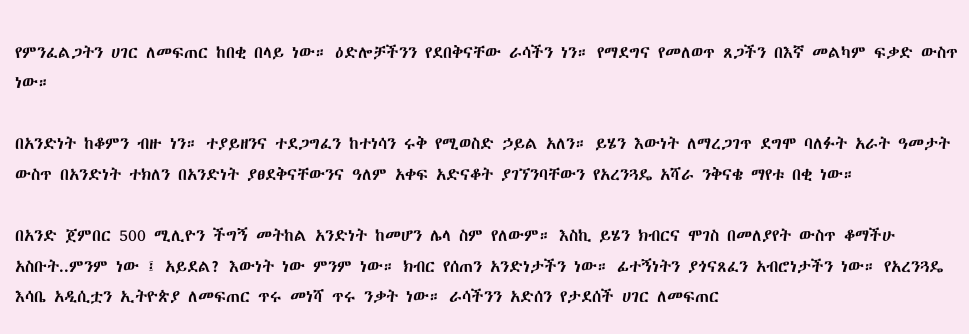የምንፈልጋትን ሀገር ለመፍጠር ከበቂ በላይ ነው። ዕድሎቻችንን የደበቅናቸው ራሳችን ነን። የማደግና የመለወጥ ጸጋችን በእኛ መልካም ፍቃድ ውስጥ ነው።

በአንድነት ከቆምን ብዙ ነን። ተያይዘንና ተደጋግፈን ከተነሳን ሩቅ የሚወስድ ኃይል አለን። ይሄን እውነት ለማረጋገጥ ደግሞ ባለፉት አራት ዓመታት ውስጥ በአንድነት ተክለን በአንድነት ያፀደቅናቸውንና ዓለም አቀፍ አድናቆት ያገኘንባቸውን የአረንጓዴ አሻራ ንቅናቄ ማየቱ በቂ ነው።

በአንድ ጀምበር 500 ሚሊዮን ችግኝ መትከል አንድነት ከመሆን ሌላ ስም የለውም። እስኪ ይሄን ክብርና ሞገስ በመለያየት ውስጥ ቆማችሁ አስቡት..ምንም ነው ፤ አይደል? እውነት ነው ምንም ነው። ክብር የሰጠን አንድነታችን ነው። ፊተኝነትን ያጎናጸፈን አብሮነታችን ነው። የአረንጓዴ እሳቤ አዲሲቷን ኢትዮጵያ ለመፍጠር ጥሩ መነሻ ጥሩ ንቃት ነው። ራሳችንን አድሰን የታደሰች ሀገር ለመፍጠር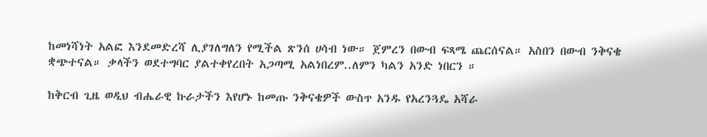ከመነሻነት አልፎ እንደመድረሻ ሊያገለግለን የሚችል ጽንሰ ሀሳብ ነው። ጀምረን በውብ ፍጻሜ ጨርሰናል። አስበን በውብ ንቅናቄ ቋጭተናል። ቃላችን ወደተግባር ያልተቀየረበት አጋጣሚ አልነበረም..ለምን ካልን አንድ ነበርን ።

ከቅርብ ጊዜ ወዲህ ብሔራዊ ኩራታችን እየሆኑ ከመጡ ንቅናቄዎች ውስጥ አንዱ የአረንጓዴ አሻራ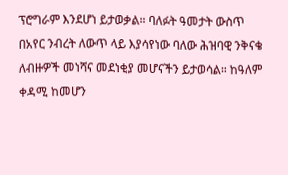ፕሮግራም እንደሆነ ይታወቃል። ባለፉት ዓመታት ውስጥ በአየር ንብረት ለውጥ ላይ እያሳየነው ባለው ሕዝባዊ ንቅናቄ ለብዙዎች መነሻና መደነቂያ መሆናችን ይታወሳል። ከዓለም ቀዳሚ ከመሆን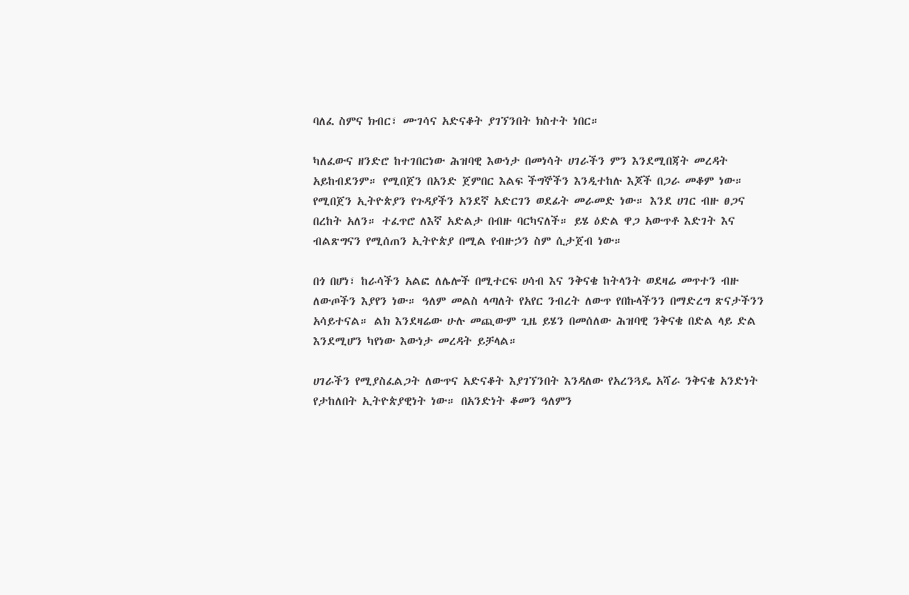ባለፈ ስምና ክብር፣ ሙገሳና አድናቆት ያገኘንበት ክስተት ነበር።

ካለፈውና ዘንድሮ ከተገበርነው ሕዝባዊ እውነታ በመነሳት ሀገራችን ምን እንደሚበጃት መረዳት አይከብደንም። የሚበጀን በአንድ ጀምበር እልፍ ችግኞችን እንዲተከሉ እጆች በጋራ መቆም ነው። የሚበጀን ኢትዮጵያን የጉዳያችን አንደኛ አድርገን ወደፊት መራመድ ነው። እንደ ሀገር ብዙ ፀጋና በረከት አለን። ተፈጥሮ ለእኛ አድልታ በብዙ ባርካናለች። ይሄ ዕድል ዋጋ አውጥቶ እድገት እና ብልጽግናን የሚሰጠን ኢትዮጵያ በሚል የብዙኃን ስም ሲታጀብ ነው።

በጎ በሆነ፣ ከራሳችን አልፎ ለሌሎች በሚተርፍ ሀሳብ እና ንቅናቄ ከትላንት ወደዛሬ መጥተን ብዙ ለውጦችን እያየን ነው። ዓለም መልስ ላጣለት የአየር ንብረት ለውጥ የበኩላችንን በማድረግ ጽናታችንን አሳይተናል። ልክ እንደዛሬው ሁሉ መጪውም ጊዜ ይሄን በመሰለው ሕዝባዊ ንቅናቄ በድል ላይ ድል እንደሚሆን ካየነው እውነታ መረዳት ይቻላል።

ሀገራችን የሚያስፈልጋት ለውጥና አድናቆት እያገኘንበት እንዳለው የአረንጓዴ አሻራ ንቅናቄ አንድነት የታከለበት ኢትዮጵያዊነት ነው። በአንድነት ቆመን ዓለምን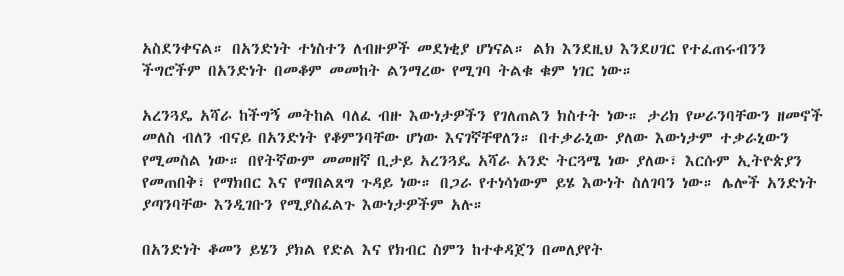አስደንቀናል። በአንድነት ተነስተን ለብዙዎች መደነቂያ ሆነናል። ልክ እንደዚህ እንደሀገር የተፈጠሩብንን ችግሮችም በአንድነት በመቆም መመከት ልንማረው የሚገባ ትልቁ ቁም ነገር ነው።

አረንጓዴ አሻራ ከችግኝ መትከል ባለፈ ብዙ እውነታዎችን የገለጠልን ክስተት ነው። ታሪክ የሠራንባቸውን ዘመኖች መለስ ብለን ብናይ በአንድነት የቆምንባቸው ሆነው እናገኛቸዋለን። በተቃራኒው ያለው እውነታም ተቃራኒውን የሚመስል ነው። በየትኛውም መመዘኛ ቢታይ አረንጓዴ አሻራ አንድ ትርጓሜ ነው ያለው፣ እርሱም ኢትዮጵያን የመጠበቅ፣ የማክበር እና የማበልጸግ ጉዳይ ነው። በጋራ የተነሳነውም ይሄ እውነት ስለገባን ነው። ሌሎች አንድነት ያጣንባቸው እንዲገቡን የሚያስፈልጉ እውነታዎችም አሉ።

በአንድነት ቆመን ይሄን ያክል የድል እና የክብር ስምን ከተቀዳጀን በመለያየት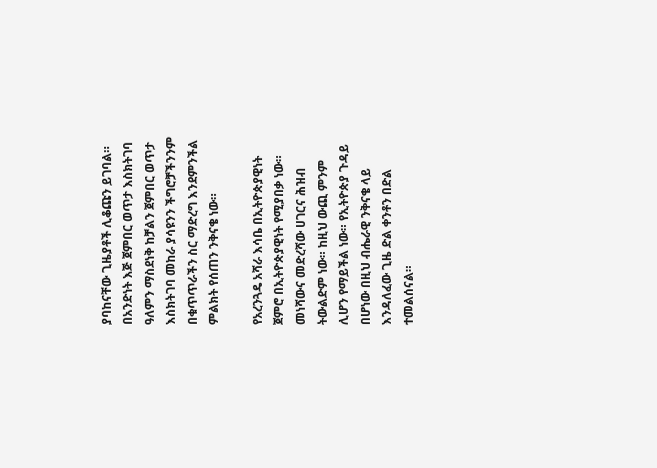ያባከናቸው ጊዜያቶች ሊቆጩን ይገባል። በአንድነት እጅ ጀምበር ወጥታ እስክትገባ ዓለምን ማስደነቅ ከቻልን ጀምበር ወጥታ እስክትገባ መከራ ያሳዩንን ችግሮቻችንንም በቁጥጥራችን ስር ማድረግ እንደምንችል ምልክት የሰጠን ንቅናቄ ነው።

የአረንጓዴ አሻራ እሳቤ በኢትዮጵያዊነት ጀምሮ በኢትዮጵያዊነት የሚያበቃ ነው። መነሻውና መድረሻው ሀገርና ሕዝብ ትውልድም ነው። ከዚህ ውጪ ምንም ሊሆን የማይችል ነው። የኢትዮጵያ ጉዳይ በሆነው በዚህ ብሔራዊ ንቅናቄ ላይ እንዳለፈው ጊዜ ድል ቀንቶን በድል ተመልሰናል።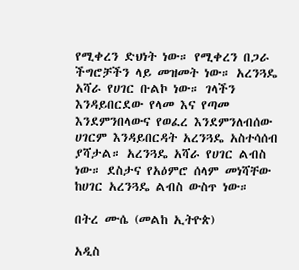የሚቀረን ድህነት ነው። የሚቀረን በጋራ ችግሮቻችን ላይ መዝመት ነው። አረንጓዴ አሻራ የሀገር ቡልኮ ነው። ገላችን እንዳይበርደው የላመ እና የጣመ እንደምንበላውና የወፈረ እንደምንለብሰው ሀገርም እንዳይበርዳት አረንጓዴ አስተሳሰብ ያሻታል። አረንጓዴ አሻራ የሀገር ልብስ ነው። ደስታና የአዕምሮ ሰላም መነሻቸው ከሀገር አረንጓዴ ልብስ ውስጥ ነው።

በትረ ሙሴ (መልከ ኢትዮጵ)

አዲስ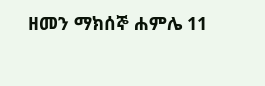ዘመን ማክሰኞ ሐምሌ 11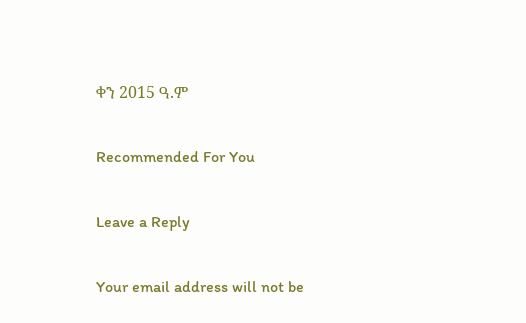ቀን 2015 ዓ.ም

Recommended For You

Leave a Reply

Your email address will not be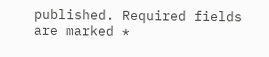published. Required fields are marked *